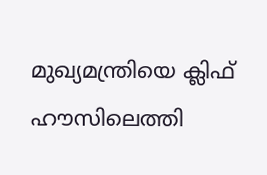മുഖ്യമന്ത്രിയെ ക്ലിഫ് ഹൗസിലെത്തി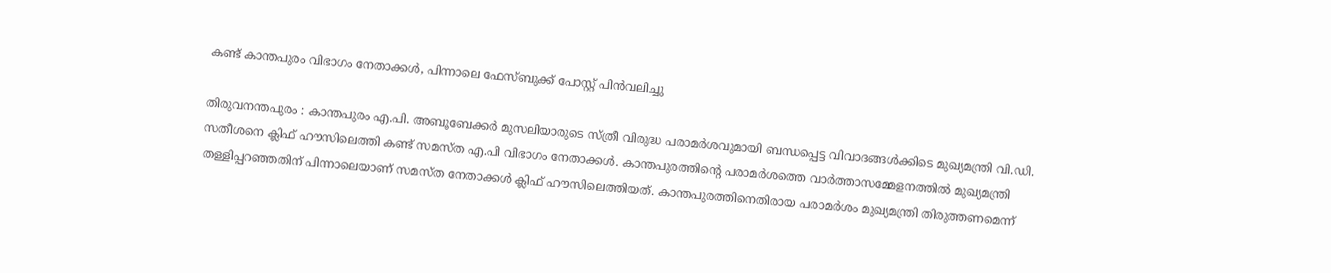കണ്ട് കാന്തപുരം വിഭാഗം നേതാക്കൾ, പിന്നാലെ ഫേസ്ബുക്ക് പോസ്റ്റ് പിൻവലിച്ചു

തിരുവനന്തപുരം : കാന്തപുരം എ.പി. അബൂബേക്കർ മുസലിയാരുടെ സ്ത്രീ വിരുദ്ധ പരാമർശവുമായി ബന്ധപ്പെട്ട വിവാദങ്ങൾക്കിടെ മുഖ്യമന്ത്രി വി.ഡി. സതീശനെ ക്ലിഫ് ഹൗസിലെത്തി കണ്ട് സമസ്ത എ.പി വിഭാഗം നേതാക്കൾ. കാന്തപുരത്തിന്റെ പരാമർശത്തെ വാർത്താസമ്മേളനത്തിൽ മുഖ്യമന്ത്രി തള്ളിപ്പറഞ്ഞതിന് പിന്നാലെയാണ് സമസ്ത നേതാക്കൾ ക്ലിഫ് ഹൗസിലെത്തിയത്. കാന്തപുരത്തിനെതിരായ പരാമർശം മുഖ്യമന്ത്രി തിരുത്തണമെന്ന്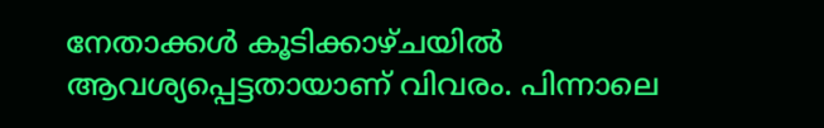നേതാക്കൾ കൂടിക്കാഴ്ചയിൽ ആവശ്യപ്പെട്ടതായാണ് വിവരം. പിന്നാലെ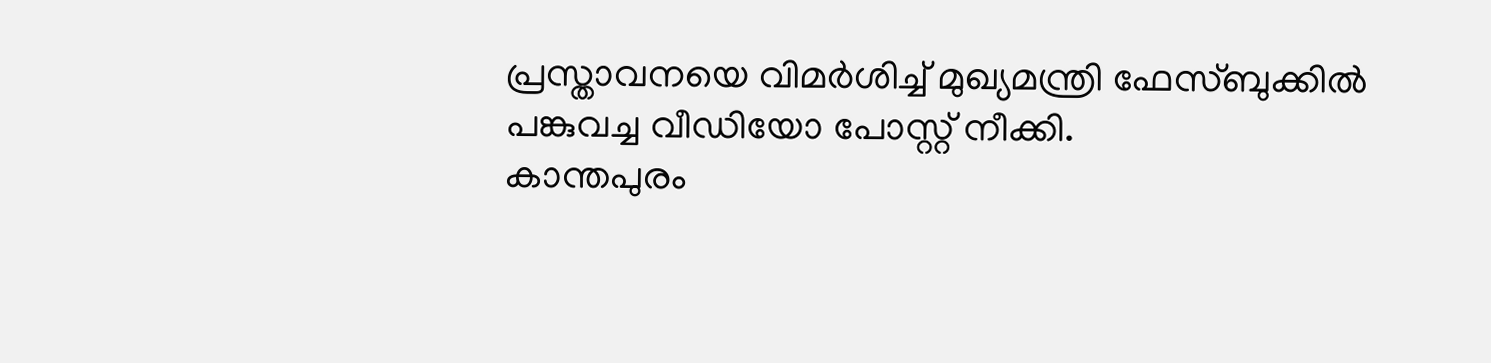പ്രസ്താവനയെ വിമർശിച്ച് മുഖ്യമന്ത്രി ഫേസ്ബുക്കിൽ പങ്കുവച്ച വീഡിയോ പോസ്റ്റ് നീക്കി.
കാന്തപുരം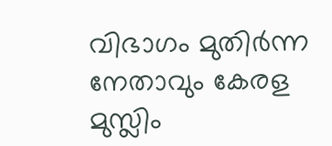വിഭാഗം മുതിർന്ന നേതാവും കേരള മുസ്ലിം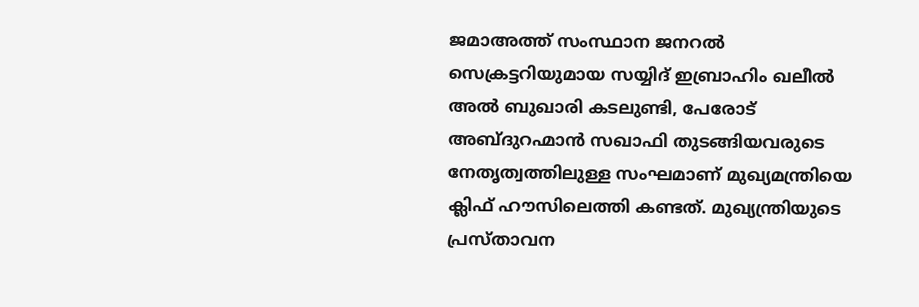ജമാഅത്ത് സംസ്ഥാന ജനറൽ സെക്രട്ടറിയുമായ സയ്യിദ് ഇബ്രാഹിം ഖലീൽ അൽ ബുഖാരി കടലുണ്ടി, പേരോട് അബ്ദുറഹ്മാൻ സഖാഫി തുടങ്ങിയവരുടെ നേതൃത്വത്തിലുള്ള സംഘമാണ് മുഖ്യമന്ത്രിയെ ക്ലിഫ് ഹൗസിലെത്തി കണ്ടത്. മുഖ്യന്ത്രിയുടെ പ്രസ്താവന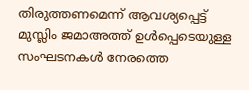തിരുത്തണമെന്ന് ആവശ്യപ്പെട്ട് മുസ്ലിം ജമാഅത്ത് ഉൾപ്പെടെയുള്ള സംഘടനകൾ നേരത്തെ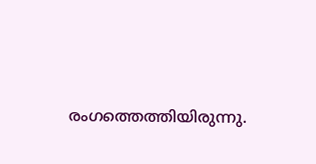രംഗത്തെത്തിയിരുന്നു.